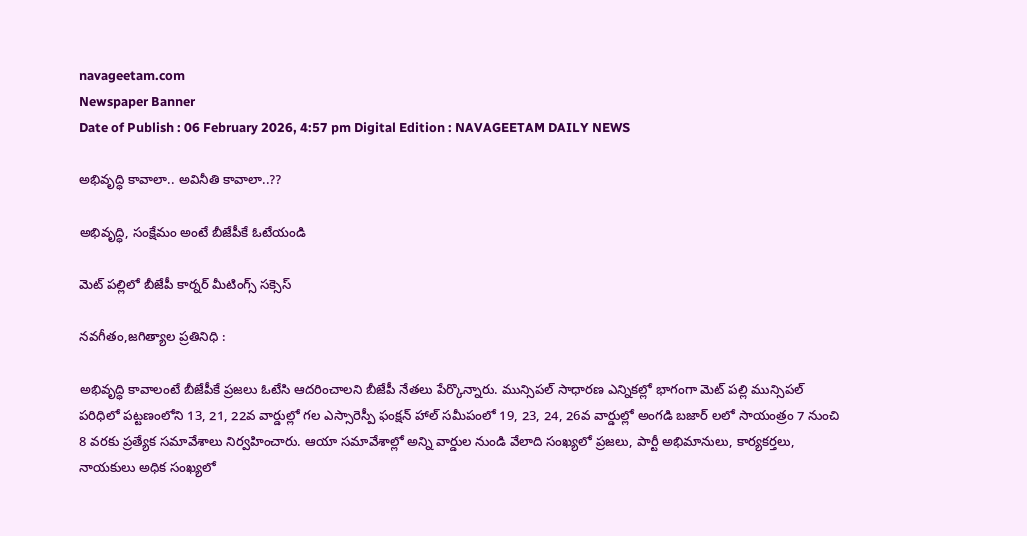navageetam.com
Newspaper Banner
Date of Publish : 06 February 2026, 4:57 pm Digital Edition : NAVAGEETAM DAILY NEWS

అభివృద్ధి కావాలా.. అవినీతి కావాలా..??

అభివృద్ధి, సంక్షేమం అంటే బీజేపీకే ఓటేయండి

మెట్ పల్లిలో బీజేపీ కార్నర్ మీటింగ్స్ సక్సెస్

నవగీతం,జగిత్యాల ప్రతినిధి :

అభివృద్ధి కావాలంటే బీజేపీకే ప్రజలు ఓటేసి ఆదరించాలని బీజేపీ నేతలు పేర్కొన్నారు. మున్సిపల్ సాధారణ ఎన్నికల్లో భాగంగా మెట్ పల్లి మున్సిపల్ పరిధిలో పట్టణంలోని 13, 21, 22వ వార్డుల్లో గల ఎస్సారెస్పీ ఫంక్షన్ హాల్ సమీపంలో 19, 23, 24, 26వ వార్డుల్లో అంగడి బజార్ లలో సాయంత్రం 7 నుంచి 8 వరకు ప్రత్యేక సమావేశాలు నిర్వహించారు. ఆయా సమావేశాల్లో అన్ని వార్డుల నుండి వేలాది సంఖ్యలో ప్రజలు, పార్టీ అభిమానులు, కార్యకర్తలు, నాయకులు అధిక సంఖ్యలో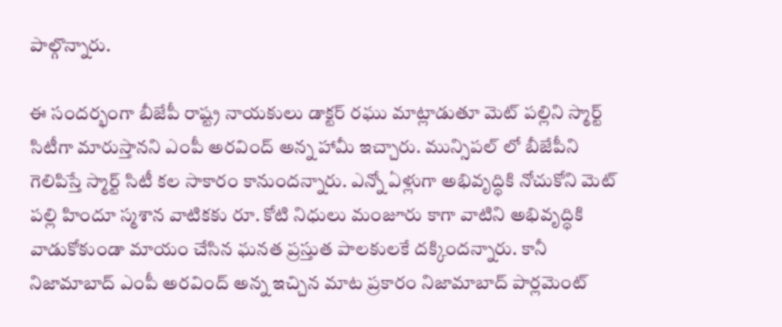పాల్గొన్నారు.

ఈ సందర్భంగా బీజేపీ రాష్ట్ర నాయకులు డాక్టర్ రఘు మాట్లాడుతూ మెట్ పల్లిని స్మార్ట్ సిటీగా మారుస్తానని ఎంపీ అరవింద్ అన్న హామీ ఇచ్చారు. మున్సిపల్ లో బీజేపీని గెలిపిస్తే స్మార్ట్ సిటీ కల సాకారం కానుందన్నారు. ఎన్నో ఏళ్లుగా అభివృద్ధికి నోచుకోని మెట్ పల్లి హిందూ స్మశాన వాటికకు రూ. కోటి నిధులు మంజూరు కాగా వాటిని అభివృద్ధికి వాడుకోకుండా మాయం చేసిన ఘనత ప్రస్తుత పాలకులకే దక్కిందన్నారు. కానీ నిజామాబాద్ ఎంపీ అరవింద్ అన్న ఇచ్చిన మాట ప్రకారం నిజామాబాద్ పార్లమెంట్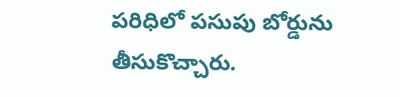పరిధిలో పసుపు బోర్డును తీసుకొచ్చారు.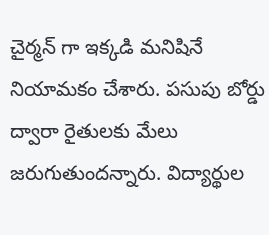చైర్మన్ గా ఇక్కడి మనిషినే నియామకం చేశారు. పసుపు బోర్డు ద్వారా రైతులకు మేలు జరుగుతుందన్నారు. విద్యార్థుల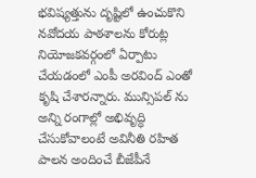భవిష్యత్తును దృష్టిలో ఉంచుకొని నవోదయ పాఠశాలను కోరుట్ల నియోజకవర్గంలో ఏర్పాటు చేయడంలో ఎంపీ అరవింద్ ఎంతో కృషి చేశారన్నారు. మున్సిపల్ ను అన్ని రంగాల్లో అభివృద్ధి చేసుకోవాలంటే అవినీతి రహిత పాలన అందించే బీజేపీనే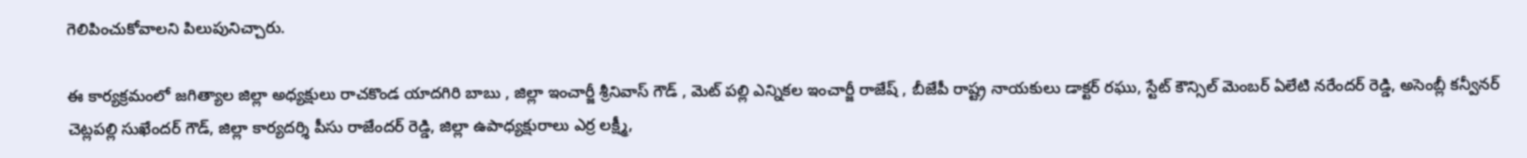గెలిపించుకోవాలని పిలుపునిచ్చారు.

ఈ కార్యక్రమంలో జగిత్యాల జిల్లా అధ్యక్షులు రాచకొండ యాదగిరి బాబు , జిల్లా ఇంచార్జీ శ్రీనివాస్ గౌడ్ , మెట్ పల్లి ఎన్నికల ఇంచార్జీ రాజేష్ , బీజేపీ రాష్ట్ర నాయకులు డాక్టర్ రఘు, స్టేట్ కౌన్సిల్ మెంబర్ ఏలేటి నరేందర్ రెడ్డి, అసెంబ్లీ కన్వీనర్ చెట్లపల్లి సుఖేందర్ గౌడ్, జిల్లా కార్యదర్శి పీసు రాజేందర్ రెడ్డి, జిల్లా ఉపాధ్యక్షురాలు ఎర్ర లక్ష్మీ,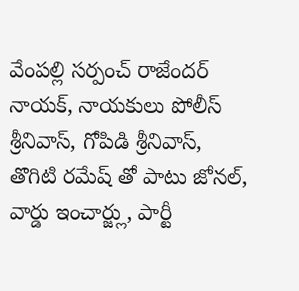వేంపల్లి సర్పంచ్ రాజేందర్ నాయక్, నాయకులు పోలీస్ శ్రీనివాస్, గోపిడి శ్రీనివాస్,  తొగిటి రమేష్ తో పాటు జోనల్, వార్డు ఇంచార్జ్లు, పార్టీ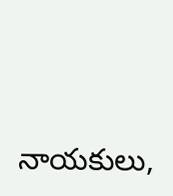నాయకులు,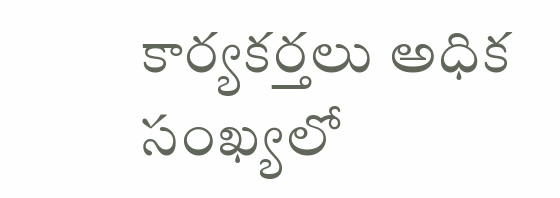కార్యకర్తలు అధిక సంఖ్యలో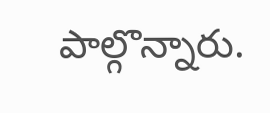పాల్గొన్నారు.